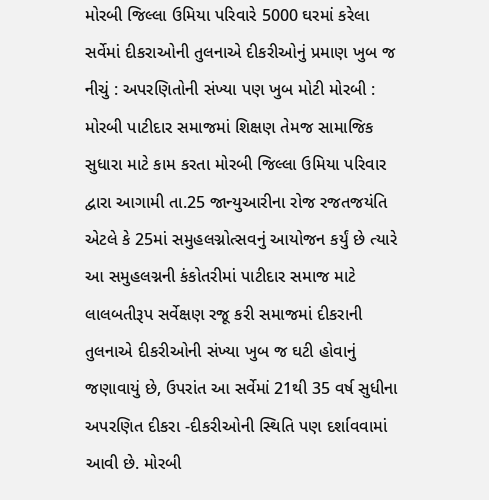મોરબી જિલ્લા ઉમિયા પરિવારે 5000 ઘરમાં કરેલા સર્વેમાં દીકરાઓની તુલનાએ દીકરીઓનું પ્રમાણ ખુબ જ નીચું : અપરણિતોની સંખ્યા પણ ખુબ મોટી મોરબી : મોરબી પાટીદાર સમાજમાં શિક્ષણ તેમજ સામાજિક સુધારા માટે કામ કરતા મોરબી જિલ્લા ઉમિયા પરિવાર દ્વારા આગામી તા.25 જાન્યુઆરીના રોજ રજતજયંતિ એટલે કે 25માં સમુહલગ્નોત્સવનું આયોજન કર્યું છે ત્યારે આ સમુહલગ્નની કંકોતરીમાં પાટીદાર સમાજ માટે લાલબતીરૂપ સર્વેક્ષણ રજૂ કરી સમાજમાં દીકરાની તુલનાએ દીકરીઓની સંખ્યા ખુબ જ ઘટી હોવાનું જણાવાયું છે, ઉપરાંત આ સર્વેમાં 21થી 35 વર્ષ સુધીના અપરણિત દીકરા -દીકરીઓની સ્થિતિ પણ દર્શાવવામાં આવી છે. મોરબી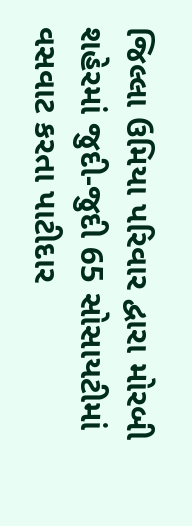જિલ્લા ઉમિયા પરિવાર દ્વારા મોરબી શહેરમાં જુદી-જુદી 65 સોસાયટીમાં વસવાટ કરતા પાટીદાર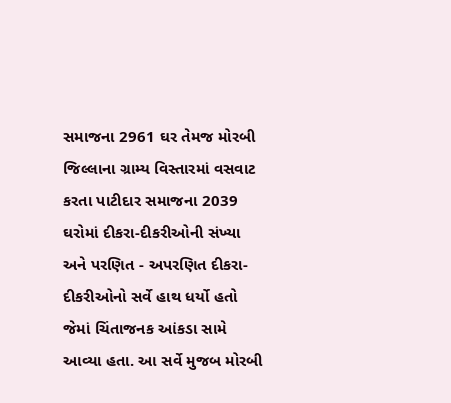સમાજના 2961 ઘર તેમજ મોરબી જિલ્લાના ગ્રામ્ય વિસ્તારમાં વસવાટ કરતા પાટીદાર સમાજના 2039 ઘરોમાં દીકરા-દીકરીઓની સંખ્યા અને પરણિત - અપરણિત દીકરા-દીકરીઓનો સર્વે હાથ ધર્યો હતો જેમાં ચિંતાજનક આંકડા સામે આવ્યા હતા. આ સર્વે મુજબ મોરબી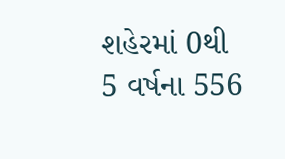શહેરમાં 0થી 5 વર્ષના 556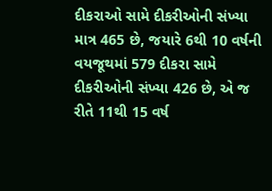દીકરાઓ સામે દીકરીઓની સંખ્યા માત્ર 465 છે, જયારે 6થી 10 વર્ષની વયજૂથમાં 579 દીકરા સામે દીકરીઓની સંખ્યા 426 છે, એ જ રીતે 11થી 15 વર્ષ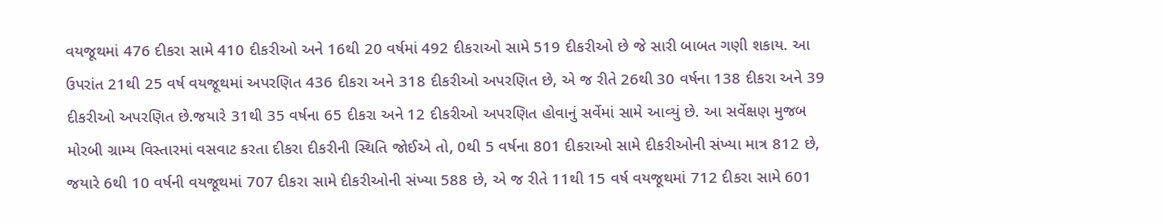વયજૂથમાં 476 દીકરા સામે 410 દીકરીઓ અને 16થી 20 વર્ષમાં 492 દીકરાઓ સામે 519 દીકરીઓ છે જે સારી બાબત ગણી શકાય. આ ઉપરાંત 21થી 25 વર્ષ વયજૂથમાં અપરણિત 436 દીકરા અને 318 દીકરીઓ અપરણિત છે, એ જ રીતે 26થી 30 વર્ષના 138 દીકરા અને 39 દીકરીઓ અપરણિત છે.જયારે 31થી 35 વર્ષના 65 દીકરા અને 12 દીકરીઓ અપરણિત હોવાનું સર્વેમાં સામે આવ્યું છે. આ સર્વેક્ષણ મુજબ મોરબી ગ્રામ્ય વિસ્તારમાં વસવાટ કરતા દીકરા દીકરીની સ્થિતિ જોઈએ તો, 0થી 5 વર્ષના 801 દીકરાઓ સામે દીકરીઓની સંખ્યા માત્ર 812 છે, જયારે 6થી 10 વર્ષની વયજૂથમાં 707 દીકરા સામે દીકરીઓની સંખ્યા 588 છે, એ જ રીતે 11થી 15 વર્ષ વયજૂથમાં 712 દીકરા સામે 601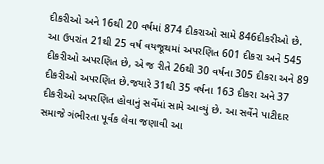દીકરીઓ અને 16થી 20 વર્ષમાં 874 દીકરાઓ સામે 846દીકરીઓ છે. આ ઉપરાંત 21થી 25 વર્ષ વયજૂથમાં અપરણિત 601 દીકરા અને 545 દીકરીઓ અપરણિત છે, એ જ રીતે 26થી 30 વર્ષના 305 દીકરા અને 89 દીકરીઓ અપરણિત છે.જયારે 31થી 35 વર્ષના 163 દીકરા અને 37 દીકરીઓ અપરણિત હોવાનું સર્વેમાં સામે આવ્યું છે. આ સર્વેને પાટીદાર સમાજે ગંભીરતા પૂર્વક લેવા જણાવી આ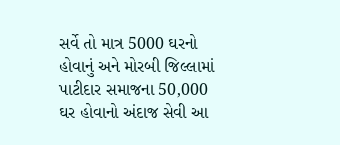સર્વે તો માત્ર 5000 ઘરનો હોવાનું અને મોરબી જિલ્લામાં પાટીદાર સમાજના 50,000 ઘર હોવાનો અંદાજ સેવી આ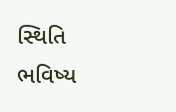સ્થિતિ ભવિષ્ય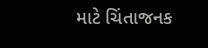માટે ચિંતાજનક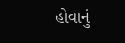હોવાનું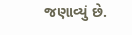જણાવ્યું છે.